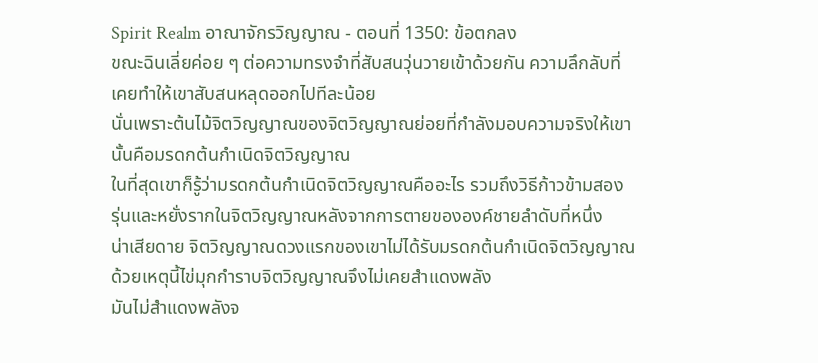Spirit Realm อาณาจักรวิญญาณ - ตอนที่ 1350: ข้อตกลง
ขณะฉินเลี่ยค่อย ๆ ต่อความทรงจำที่สับสนวุ่นวายเข้าด้วยกัน ความลึกลับที่
เคยทำให้เขาสับสนหลุดออกไปทีละน้อย
นั่นเพราะต้นไม้จิตวิญญาณของจิตวิญญาณย่อยที่กำลังมอบความจริงให้เขา
นั้นคือมรดกต้นกำเนิดจิตวิญญาณ
ในที่สุดเขาก็รู้ว่ามรดกต้นกำเนิดจิตวิญญาณคืออะไร รวมถึงวิธีก้าวข้ามสอง
รุ่นและหยั่งรากในจิตวิญญาณหลังจากการตายขององค์ชายลำดับที่หนึ่ง
น่าเสียดาย จิตวิญญาณดวงแรกของเขาไม่ได้รับมรดกต้นกำเนิดจิตวิญญาณ
ด้วยเหตุนี้ไข่มุกกำราบจิตวิญญาณจึงไม่เคยสำแดงพลัง
มันไม่สำแดงพลังจ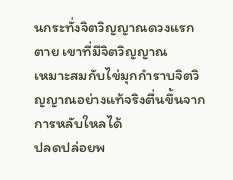นกระทั่งจิตวิญญาณดวงแรกตาย เขาที่มีจิตวิญญาณ
เหมาะสมกับไข่มุกกำราบจิตวิญญาณอย่างแท้จริงตื่นขึ้นจากการหลับใหลได้
ปลดปล่อยพ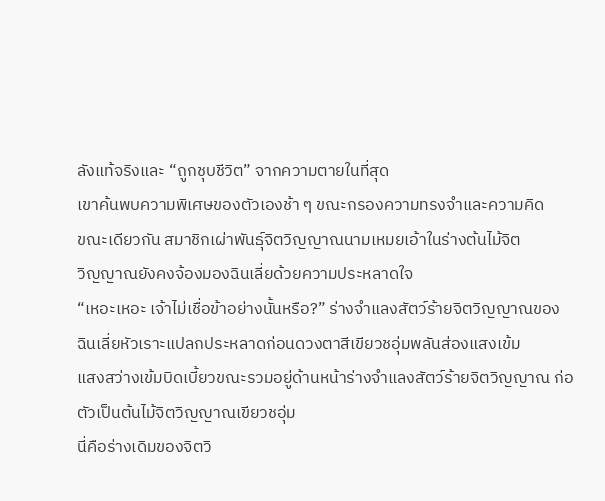ลังแท้จริงและ “ถูกชุบชีวิต” จากความตายในที่สุด
เขาค้นพบความพิเศษของตัวเองช้า ๆ ขณะกรองความทรงจำและความคิด
ขณะเดียวกัน สมาชิกเผ่าพันธุ์จิตวิญญาณนามเหมยเอ้าในร่างต้นไม้จิต
วิญญาณยังคงจ้องมองฉินเลี่ยด้วยความประหลาดใจ
“เหอะเหอะ เจ้าไม่เชื่อข้าอย่างนั้นหรือ?” ร่างจำแลงสัตว์ร้ายจิตวิญญาณของ
ฉินเลี่ยหัวเราะแปลกประหลาดก่อนดวงตาสีเขียวชอุ่มพลันส่องแสงเข้ม
แสงสว่างเข้มบิดเบี้ยวขณะรวมอยู่ด้านหน้าร่างจำแลงสัตว์ร้ายจิตวิญญาณ ก่อ
ตัวเป็นต้นไม้จิตวิญญาณเขียวชอุ่ม
นี่คือร่างเดิมของจิตวิ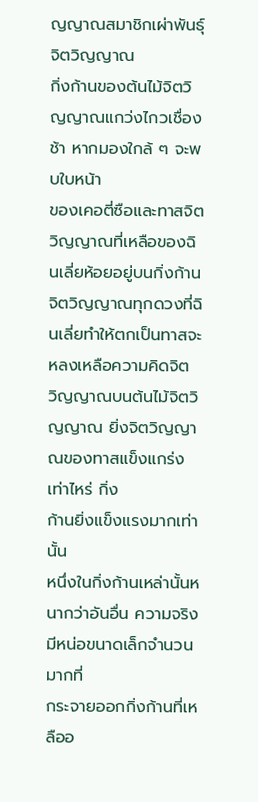ญญาณสมาชิกเผ่าพันธุ์จิตวิญญาณ
กิ่งก้านของต้นไม้จิตวิญญาณแกว่งไกวเชื่องช้า หากมองใกล้ ๆ จะพบใบหน้า
ของเคอตี่ซือและทาสจิตวิญญาณที่เหลือของฉินเลี่ยห้อยอยู่บนกิ่งก้าน
จิตวิญญาณทุกดวงที่ฉินเลี่ยทำให้ตกเป็นทาสจะหลงเหลือความคิดจิต
วิญญาณบนต้นไม้จิตวิญญาณ ยิ่งจิตวิญญาณของทาสแข็งแกร่งเท่าไหร่ กิ่ง
ก้านยิ่งแข็งแรงมากเท่านั้น
หนึ่งในกิ่งก้านเหล่านั้นหนากว่าอันอื่น ความจริง มีหน่อขนาดเล็กจำนวนมากที่
กระจายออกกิ่งก้านที่เหลืออ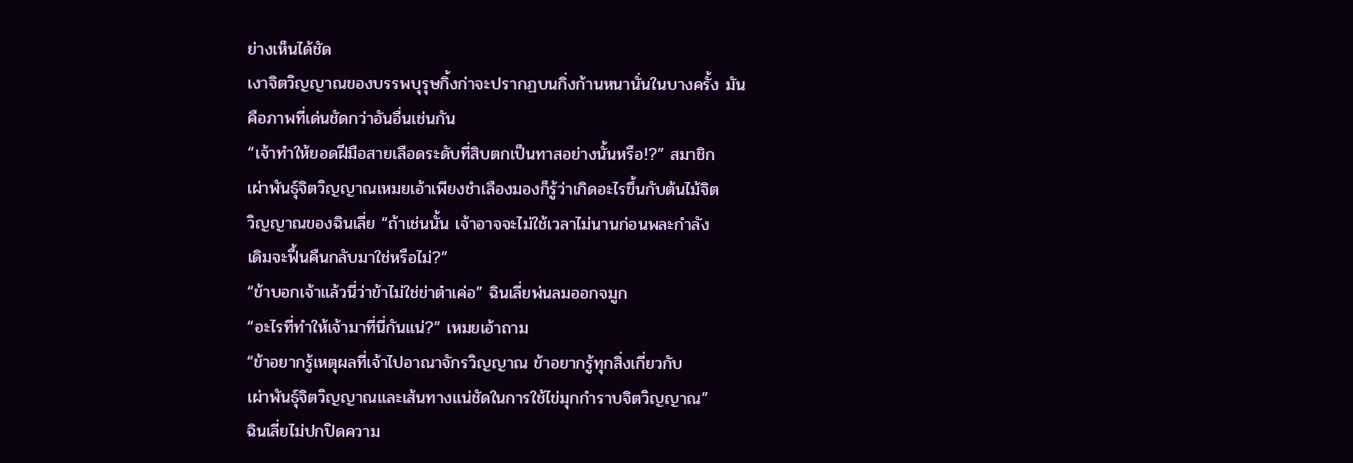ย่างเห็นได้ชัด
เงาจิตวิญญาณของบรรพบุรุษกิ้งก่าจะปรากฏบนกิ่งก้านหนานั่นในบางครั้ง มัน
คือภาพที่เด่นชัดกว่าอันอื่นเช่นกัน
“เจ้าทำให้ยอดฝีมือสายเลือดระดับที่สิบตกเป็นทาสอย่างนั้นหรือ!?” สมาชิก
เผ่าพันธุ์จิตวิญญาณเหมยเอ้าเพียงชำเลืองมองก็รู้ว่าเกิดอะไรขึ้นกับต้นไม้จิต
วิญญาณของฉินเลี่ย “ถ้าเช่นนั้น เจ้าอาจจะไม่ใช้เวลาไม่นานก่อนพละกำลัง
เดิมจะฟื้นคืนกลับมาใช่หรือไม่?”
“ข้าบอกเจ้าแล้วนี่ว่าข้าไม่ใช่ข่าต๋าเค่อ” ฉินเลี่ยพ่นลมออกจมูก
“อะไรที่ทำให้เจ้ามาที่นี่กันแน่?” เหมยเอ้าถาม
“ข้าอยากรู้เหตุผลที่เจ้าไปอาณาจักรวิญญาณ ข้าอยากรู้ทุกสิ่งเกี่ยวกับ
เผ่าพันธุ์จิตวิญญาณและเส้นทางแน่ชัดในการใช้ไข่มุกกำราบจิตวิญญาณ”
ฉินเลี่ยไม่ปกปิดความ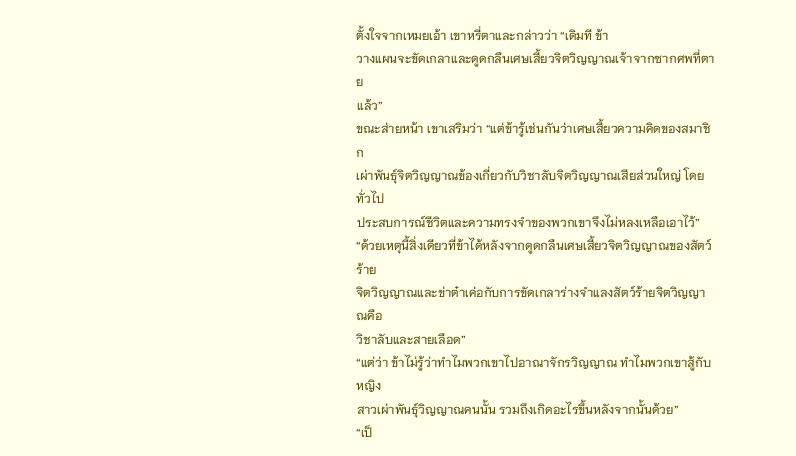ตั้งใจจากเหมยเอ้า เขาหรี่ตาและกล่าวว่า “เดิมที ข้า
วางแผนจะขัดเกลาและดูดกลืนเศษเสี้ยวจิตวิญญาณเจ้าจากซากศพที่ตาย
แล้ว”
ขณะส่ายหน้า เขาเสริมว่า “แต่ข้ารู้เช่นกันว่าเศษเสี้ยวความคิดของสมาชิก
เผ่าพันธุ์จิตวิญญาณข้องเกี่ยวกับวิชาลับจิตวิญญาณเสียส่วนใหญ่ โดยทั่วไป
ประสบการณ์ชีวิตและความทรงจำของพวกเขาจึงไม่หลงเหลือเอาไว้”
“ด้วยเหตุนี้สิ่งเดียวที่ข้าได้หลังจากดูดกลืนเศษเสี้ยวจิตวิญญาณของสัตว์ร้าย
จิตวิญญาณและข่าต๋าเค่อกับการขัดเกลาร่างจำแลงสัตว์ร้ายจิตวิญญาณคือ
วิชาลับและสายเลือด”
“แต่ว่า ข้าไม่รู้ว่าทำไมพวกเขาไปอาณาจักรวิญญาณ ทำไมพวกเขาสู้กับหญิง
สาวเผ่าพันธุ์วิญญาณคนนั้น รวมถึงเกิดอะไรขึ้นหลังจากนั้นด้วย”
“เป็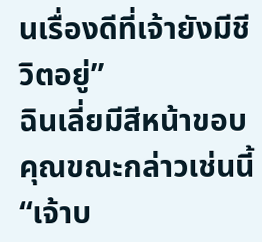นเรื่องดีที่เจ้ายังมีชีวิตอยู่”
ฉินเลี่ยมีสีหน้าขอบคุณขณะกล่าวเช่นนี้
“เจ้าบ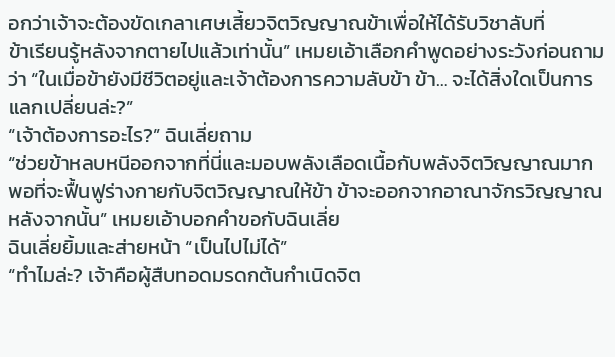อกว่าเจ้าจะต้องขัดเกลาเศษเสี้ยวจิตวิญญาณข้าเพื่อให้ได้รับวิชาลับที่
ข้าเรียนรู้หลังจากตายไปแล้วเท่านั้น” เหมยเอ้าเลือกคำพูดอย่างระวังก่อนถาม
ว่า “ในเมื่อข้ายังมีชีวิตอยู่และเจ้าต้องการความลับข้า ข้า… จะได้สิ่งใดเป็นการ
แลกเปลี่ยนล่ะ?”
“เจ้าต้องการอะไร?” ฉินเลี่ยถาม
“ช่วยข้าหลบหนีออกจากที่นี่และมอบพลังเลือดเนื้อกับพลังจิตวิญญาณมาก
พอที่จะฟื้นฟูร่างกายกับจิตวิญญาณให้ข้า ข้าจะออกจากอาณาจักรวิญญาณ
หลังจากนั้น” เหมยเอ้าบอกคำขอกับฉินเลี่ย
ฉินเลี่ยยิ้มและส่ายหน้า “เป็นไปไม่ได้”
“ทำไมล่ะ? เจ้าคือผู้สืบทอดมรดกต้นกำเนิดจิต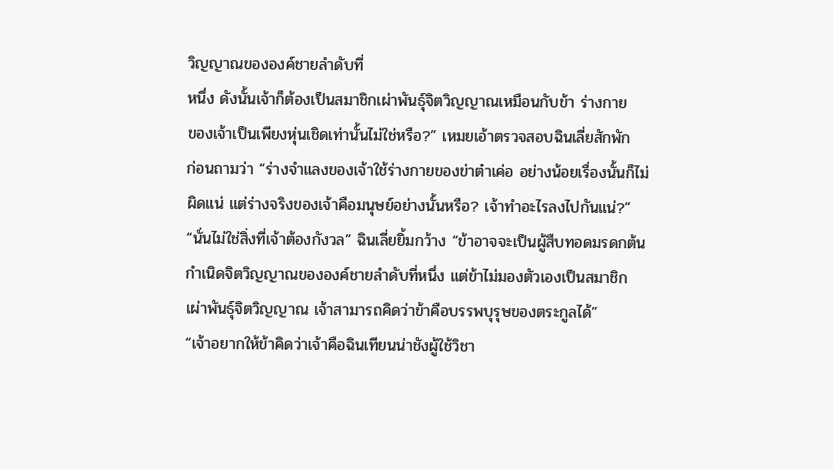วิญญาณขององค์ชายลำดับที่
หนึ่ง ดังนั้นเจ้าก็ต้องเป็นสมาชิกเผ่าพันธุ์จิตวิญญาณเหมือนกับข้า ร่างกาย
ของเจ้าเป็นเพียงหุ่นเชิดเท่านั้นไม่ใช่หรือ?” เหมยเอ้าตรวจสอบฉินเลี่ยสักพัก
ก่อนถามว่า “ร่างจำแลงของเจ้าใช้ร่างกายของข่าต๋าเค่อ อย่างน้อยเรื่องนั้นก็ไม่
ผิดแน่ แต่ร่างจริงของเจ้าคือมนุษย์อย่างนั้นหรือ? เจ้าทำอะไรลงไปกันแน่?”
“นั่นไม่ใช่สิ่งที่เจ้าต้องกังวล” ฉินเลี่ยยิ้มกว้าง “ข้าอาจจะเป็นผู้สืบทอดมรดกต้น
กำเนิดจิตวิญญาณขององค์ชายลำดับที่หนึ่ง แต่ข้าไม่มองตัวเองเป็นสมาชิก
เผ่าพันธุ์จิตวิญญาณ เจ้าสามารถคิดว่าข้าคือบรรพบุรุษของตระกูลได้”
“เจ้าอยากให้ข้าคิดว่าเจ้าคือฉินเทียนน่าชังผู้ใช้วิชา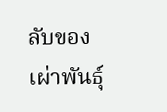ลับของเผ่าพันธุ์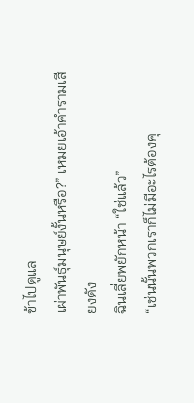ข้าไปดูแล
เผ่าพันธุ์มนุษย์งั้นหรือ?” เหมยเอ้าคำรามเสียงดัง
ฉินเลี่ยพยักหน้า “ใช่แล้ว”
“เช่นนั้นพวกเราก็ไม่มีอะไรต้องคุ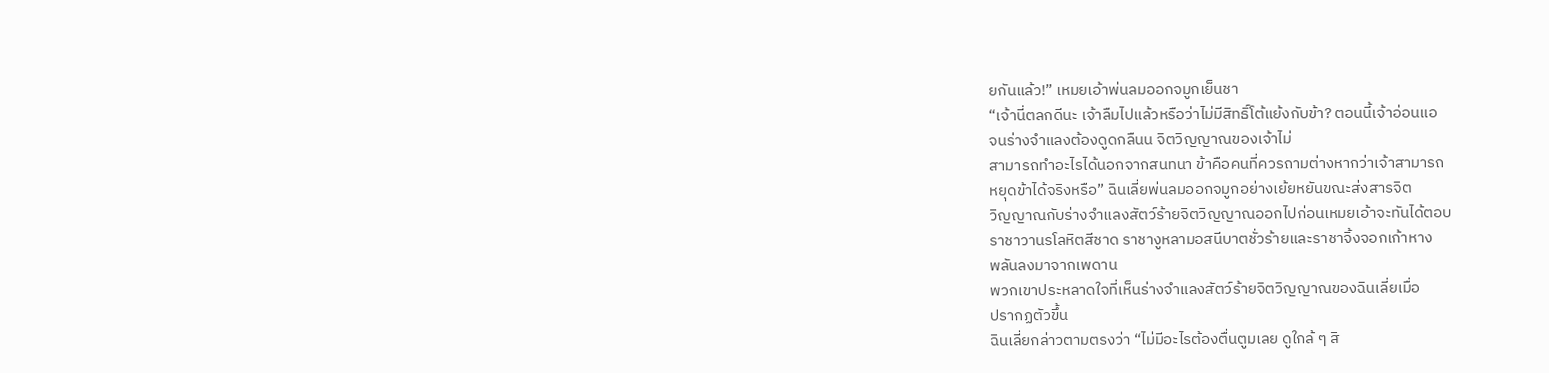ยกันแล้ว!” เหมยเอ้าพ่นลมออกจมูกเย็นชา
“เจ้านี่ตลกดีนะ เจ้าลืมไปแล้วหรือว่าไม่มีสิทธิ์โต้แย้งกับข้า? ตอนนี้เจ้าอ่อนแอ
จนร่างจำแลงต้องดูดกลืนน จิตวิญญาณของเจ้าไม่
สามารถทำอะไรได้นอกจากสนทนา ข้าคือคนที่ควรถามต่างหากว่าเจ้าสามารถ
หยุดข้าได้จริงหรือ” ฉินเลี่ยพ่นลมออกจมูกอย่างเย้ยหยันขณะส่งสารจิต
วิญญาณกับร่างจำแลงสัตว์ร้ายจิตวิญญาณออกไปก่อนเหมยเอ้าจะทันได้ตอบ
ราชาวานรโลหิตสีชาด ราชางูหลามอสนีบาตชั่วร้ายและราชาจิ้งจอกเก้าหาง
พลันลงมาจากเพดาน
พวกเขาประหลาดใจที่เห็นร่างจำแลงสัตว์ร้ายจิตวิญญาณของฉินเลี่ยเมื่อ
ปรากฏตัวขึ้น
ฉินเลี่ยกล่าวตามตรงว่า “ไม่มีอะไรต้องตื่นตูมเลย ดูใกล้ ๆ สิ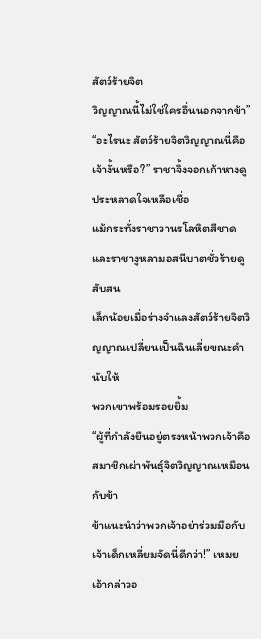สัตว์ร้ายจิต
วิญญาณนี้ไม่ใช่ใครอื่นนอกจากข้า”
“อะไรนะ สัตว์ร้ายจิตวิญญาณนี่คือเจ้างั้นหรือ?” ราชาจิ้งจอกเก้าหางดู
ประหลาดใจเหลือเชื่อ
แม้กระทั่งราชาวานรโลหิตสีชาดและราชางูหลามอสนีบาตชั่วร้ายดูสับสน
เล็กน้อยเมื่อร่างจำแลงสัตว์ร้ายจิตวิญญาณเปลี่ยนเป็นฉินเลี่ยขณะคำนับให้
พวกเขาพร้อมรอยยิ้ม
“ผู้ที่กำลังยืนอยู่ตรงหน้าพวกเจ้าคือสมาชิกเผ่าพันธุ์จิตวิญญาณเหมือนกับข้า
ข้าแนะนำว่าพวกเจ้าอย่าร่วมมือกับเจ้าเด็กเหลี่ยมจัดนี่ดีกว่า!” เหมยเอ้ากล่าวอ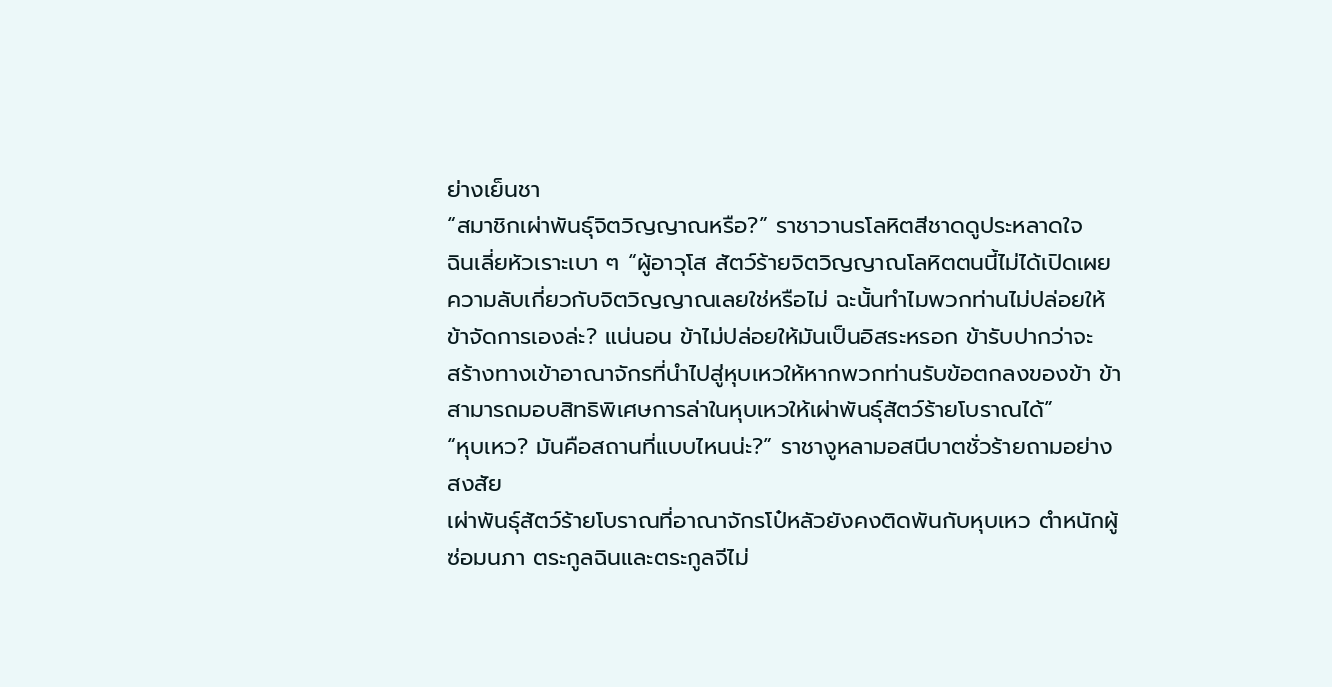ย่างเย็นชา
“สมาชิกเผ่าพันธุ์จิตวิญญาณหรือ?” ราชาวานรโลหิตสีชาดดูประหลาดใจ
ฉินเลี่ยหัวเราะเบา ๆ “ผู้อาวุโส สัตว์ร้ายจิตวิญญาณโลหิตตนนี้ไม่ได้เปิดเผย
ความลับเกี่ยวกับจิตวิญญาณเลยใช่หรือไม่ ฉะนั้นทำไมพวกท่านไม่ปล่อยให้
ข้าจัดการเองล่ะ? แน่นอน ข้าไม่ปล่อยให้มันเป็นอิสระหรอก ข้ารับปากว่าจะ
สร้างทางเข้าอาณาจักรที่นำไปสู่หุบเหวให้หากพวกท่านรับข้อตกลงของข้า ข้า
สามารถมอบสิทธิพิเศษการล่าในหุบเหวให้เผ่าพันธุ์สัตว์ร้ายโบราณได้”
“หุบเหว? มันคือสถานที่แบบไหนน่ะ?” ราชางูหลามอสนีบาตชั่วร้ายถามอย่าง
สงสัย
เผ่าพันธุ์สัตว์ร้ายโบราณที่อาณาจักรโป๋หลัวยังคงติดพันกับหุบเหว ตำหนักผู้
ซ่อมนภา ตระกูลฉินและตระกูลจีไม่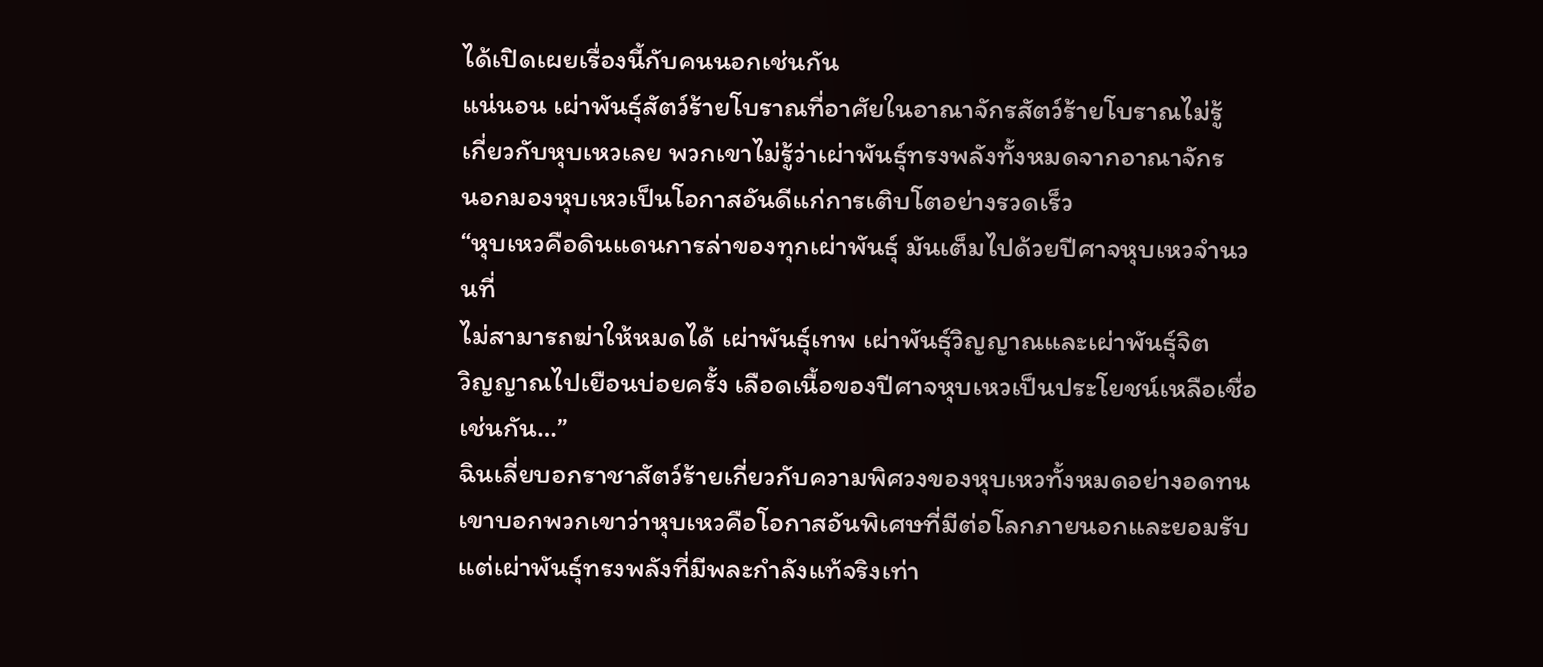ได้เปิดเผยเรื่องนี้กับคนนอกเช่นกัน
แน่นอน เผ่าพันธุ์สัตว์ร้ายโบราณที่อาศัยในอาณาจักรสัตว์ร้ายโบราณไม่รู้
เกี่ยวกับหุบเหวเลย พวกเขาไม่รู้ว่าเผ่าพันธุ์ทรงพลังทั้งหมดจากอาณาจักร
นอกมองหุบเหวเป็นโอกาสอันดีแก่การเติบโตอย่างรวดเร็ว
“หุบเหวคือดินแดนการล่าของทุกเผ่าพันธุ์ มันเต็มไปด้วยปีศาจหุบเหวจำนวนที่
ไม่สามารถฆ่าให้หมดได้ เผ่าพันธุ์เทพ เผ่าพันธุ์วิญญาณและเผ่าพันธุ์จิต
วิญญาณไปเยือนบ่อยครั้ง เลือดเนื้อของปีศาจหุบเหวเป็นประโยชน์เหลือเชื่อ
เช่นกัน…”
ฉินเลี่ยบอกราชาสัตว์ร้ายเกี่ยวกับความพิศวงของหุบเหวทั้งหมดอย่างอดทน
เขาบอกพวกเขาว่าหุบเหวคือโอกาสอันพิเศษที่มีต่อโลกภายนอกและยอมรับ
แต่เผ่าพันธุ์ทรงพลังที่มีพละกำลังแท้จริงเท่า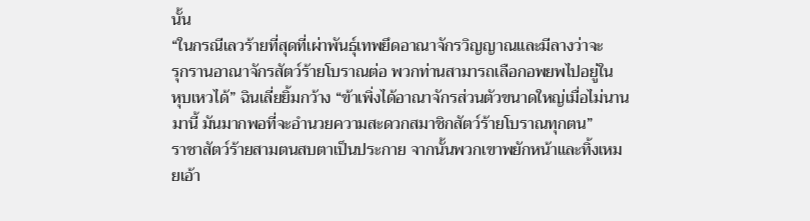นั้น
“ในกรณีเลวร้ายที่สุดที่เผ่าพันธุ์เทพยึดอาณาจักรวิญญาณและมีลางว่าจะ
รุกรานอาณาจักรสัตว์ร้ายโบราณต่อ พวกท่านสามารถเลือกอพยพไปอยู่ใน
หุบเหวได้” ฉินเลี่ยยิ้มกว้าง “ข้าเพิ่งได้อาณาจักรส่วนตัวขนาดใหญ่เมื่อไม่นาน
มานี้ มันมากพอที่จะอำนวยความสะดวกสมาชิกสัตว์ร้ายโบราณทุกตน”
ราชาสัตว์ร้ายสามตนสบตาเป็นประกาย จากนั้นพวกเขาพยักหน้าและทิ้งเหม
ยเอ้า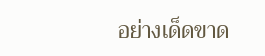อย่างเด็ดขาด